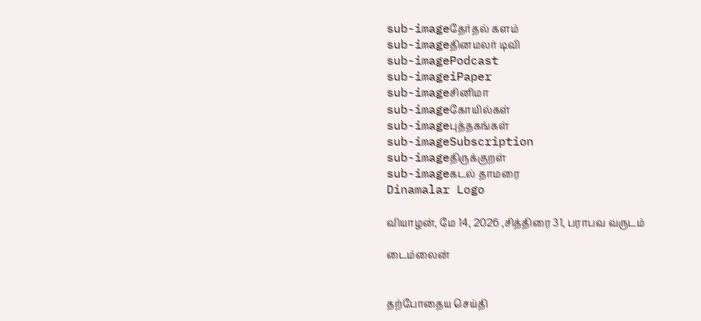sub-imageதேர்தல் களம்
sub-imageதினமலர் டிவி
sub-imagePodcast
sub-imageiPaper
sub-imageசினிமா
sub-imageகோயில்கள்
sub-imageபுத்தகங்கள்
sub-imageSubscription
sub-imageதிருக்குறள்
sub-imageகடல் தாமரை
Dinamalar Logo

வியாழன், மே 14, 2026 ,சித்திரை 31, பராபவ வருடம்

டைம்லைன்


தற்போதைய செய்தி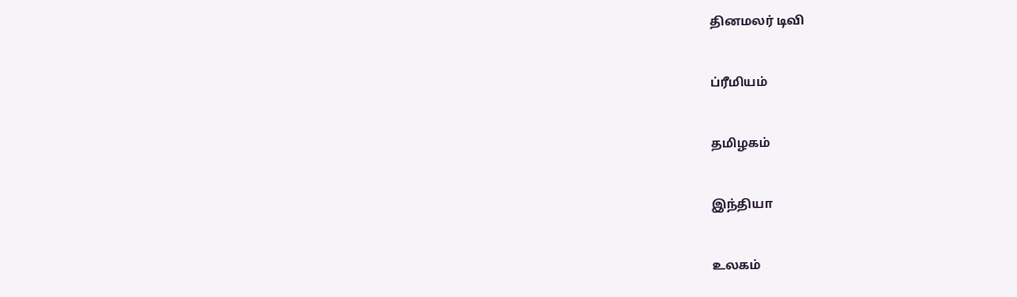தினமலர் டிவி


ப்ரீமியம்


தமிழகம்


இந்தியா


உலகம்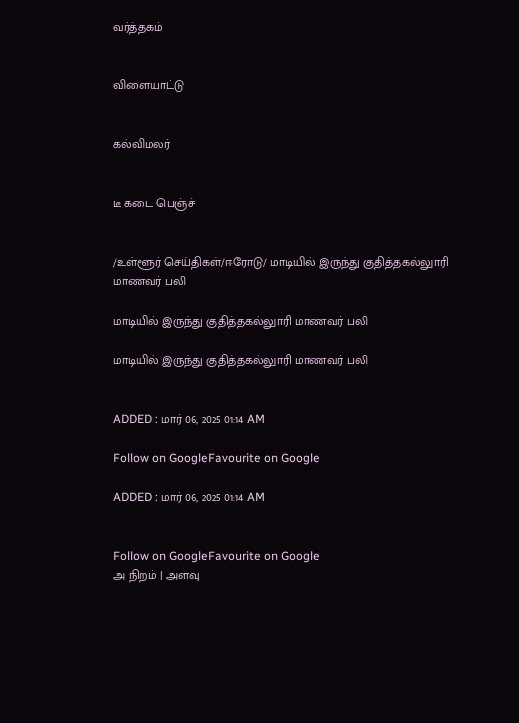வர்த்தகம்


விளையாட்டு


கல்விமலர்


டீ கடை பெஞ்ச்


/உள்ளூர் செய்திகள்/ஈரோடு/ மாடியில் இருந்து குதித்தகல்லுாரி மாணவர் பலி

மாடியில் இருந்து குதித்தகல்லுாரி மாணவர் பலி

மாடியில் இருந்து குதித்தகல்லுாரி மாணவர் பலி


ADDED : மார் 06, 2025 01:14 AM

Follow on GoogleFavourite on Google

ADDED : மார் 06, 2025 01:14 AM


Follow on GoogleFavourite on Google
அ நிறம் | அளவு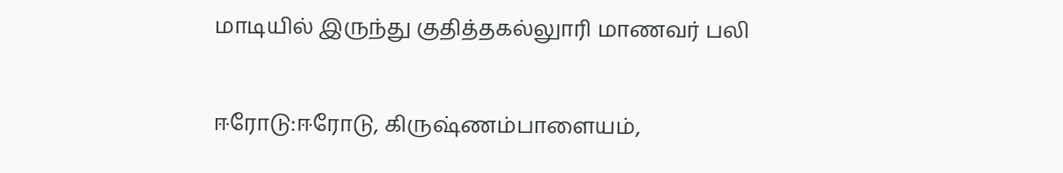மாடியில் இருந்து குதித்தகல்லுாரி மாணவர் பலி

ஈரோடு:ஈரோடு, கிருஷ்ணம்பாளையம்,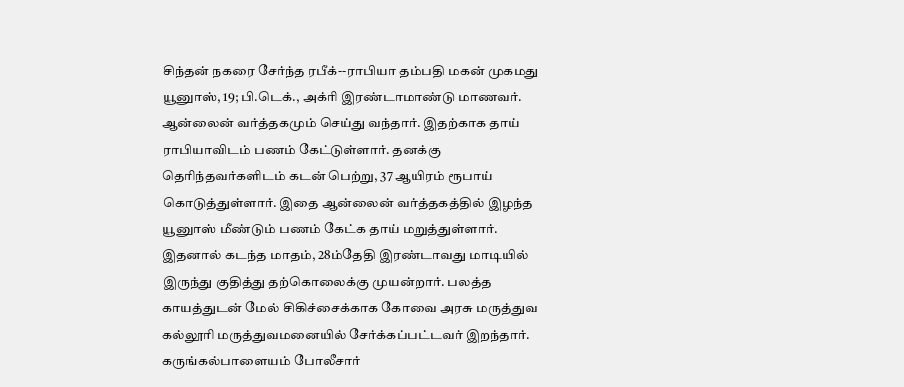சிந்தன் நகரை சேர்ந்த ரபீக்--ராபியா தம்பதி மகன் முகமது யூனுாஸ், 19; பி.டெக்., அக்ரி இரண்டாமாண்டு மாணவர். ஆன்லைன் வர்த்தகமும் செய்து வந்தார். இதற்காக தாய் ராபியாவிடம் பணம் கேட்டுள்ளார். தனக்கு தெரிந்தவர்களிடம் கடன் பெற்று, 37 ஆயிரம் ரூபாய் கொடுத்துள்ளார். இதை ஆன்லைன் வர்த்தகத்தில் இழந்த யூனுாஸ் மீண்டும் பணம் கேட்க தாய் மறுத்துள்ளார். இதனால் கடந்த மாதம், 28ம்தேதி இரண்டாவது மாடியில் இருந்து குதித்து தற்கொலைக்கு முயன்றார். பலத்த காயத்துடன் மேல் சிகிச்சைக்காக கோவை அரசு மருத்துவ கல்லூரி மருத்துவமனையில் சேர்க்கப்பட்டவர் இறந்தார். கருங்கல்பாளையம் போலீசார்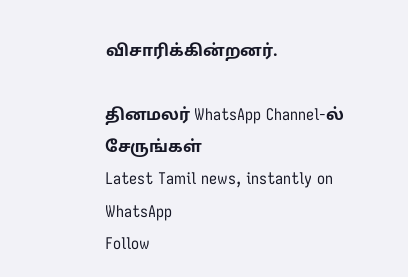விசாரிக்கின்றனர்.

தினமலர் WhatsApp Channel-ல் சேருங்கள்
Latest Tamil news, instantly on WhatsApp
Follow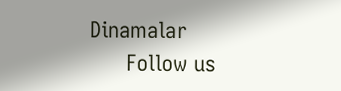Dinamalar
      Follow us